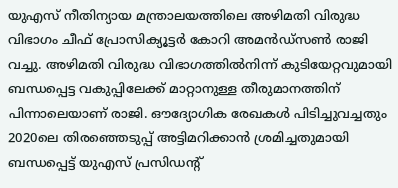യുഎസ് നീതിന്യായ മന്ത്രാലയത്തിലെ അഴിമതി വിരുദ്ധ വിഭാഗം ചീഫ് പ്രോസിക്യൂട്ടർ കോറി അമൻഡ്സൺ രാജി വച്ചു. അഴിമതി വിരുദ്ധ വിഭാഗത്തിൽനിന്ന് കുടിയേറ്റവുമായി ബന്ധപ്പെട്ട വകുപ്പിലേക്ക് മാറ്റാനുള്ള തീരുമാനത്തിന് പിന്നാലെയാണ് രാജി. ഔദ്യോഗിക രേഖകൾ പിടിച്ചുവച്ചതും 2020ലെ തിരഞ്ഞെടുപ്പ് അട്ടിമറിക്കാൻ ശ്രമിച്ചതുമായി ബന്ധപ്പെട്ട് യുഎസ് പ്രസിഡന്റ്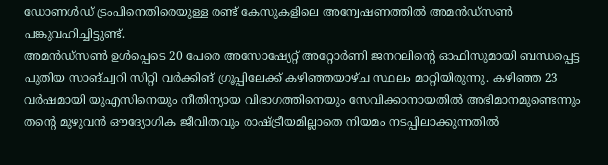ഡോണൾഡ് ട്രംപിനെതിരെയുള്ള രണ്ട് കേസുകളിലെ അന്വേഷണത്തിൽ അമൻഡ്സൺ പങ്കുവഹിച്ചിട്ടുണ്ട്.
അമൻഡ്സൺ ഉൾപ്പെടെ 20 പേരെ അസോഷ്യേറ്റ് അറ്റോർണി ജനറലിന്റെ ഓഫിസുമായി ബന്ധപ്പെട്ട പുതിയ സാങ്ച്വറി സിറ്റി വർക്കിങ് ഗ്രൂപ്പിലേക്ക് കഴിഞ്ഞയാഴ്ച സ്ഥലം മാറ്റിയിരുന്നു. കഴിഞ്ഞ 23 വർഷമായി യുഎസിനെയും നീതിന്യായ വിഭാഗത്തിനെയും സേവിക്കാനായതിൽ അഭിമാനമുണ്ടെന്നും തന്റെ മുഴുവൻ ഔദ്യോഗിക ജീവിതവും രാഷ്ട്രീയമില്ലാതെ നിയമം നടപ്പിലാക്കുന്നതിൽ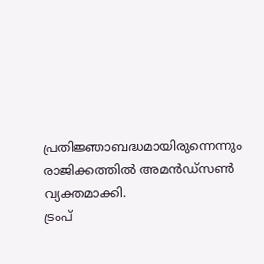പ്രതിജ്ഞാബദ്ധമായിരുന്നെന്നും രാജിക്കത്തിൽ അമൻഡ്സൺ വ്യക്തമാക്കി.
ട്രംപ്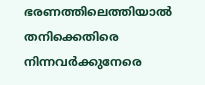ഭരണത്തിലെത്തിയാൽ തനിക്കെതിരെ നിന്നവർക്കുനേരെ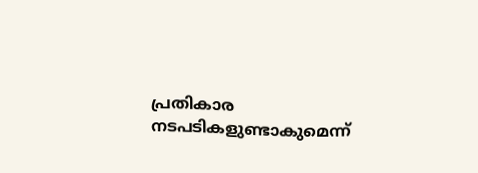പ്രതികാര നടപടികളുണ്ടാകുമെന്ന്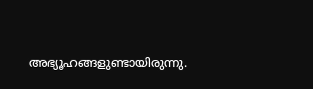അഭ്യൂഹങ്ങളുണ്ടായിരുന്നു.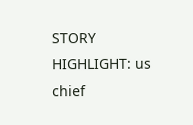STORY HIGHLIGHT: us chief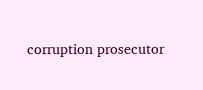corruption prosecutor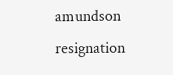amundson resignation